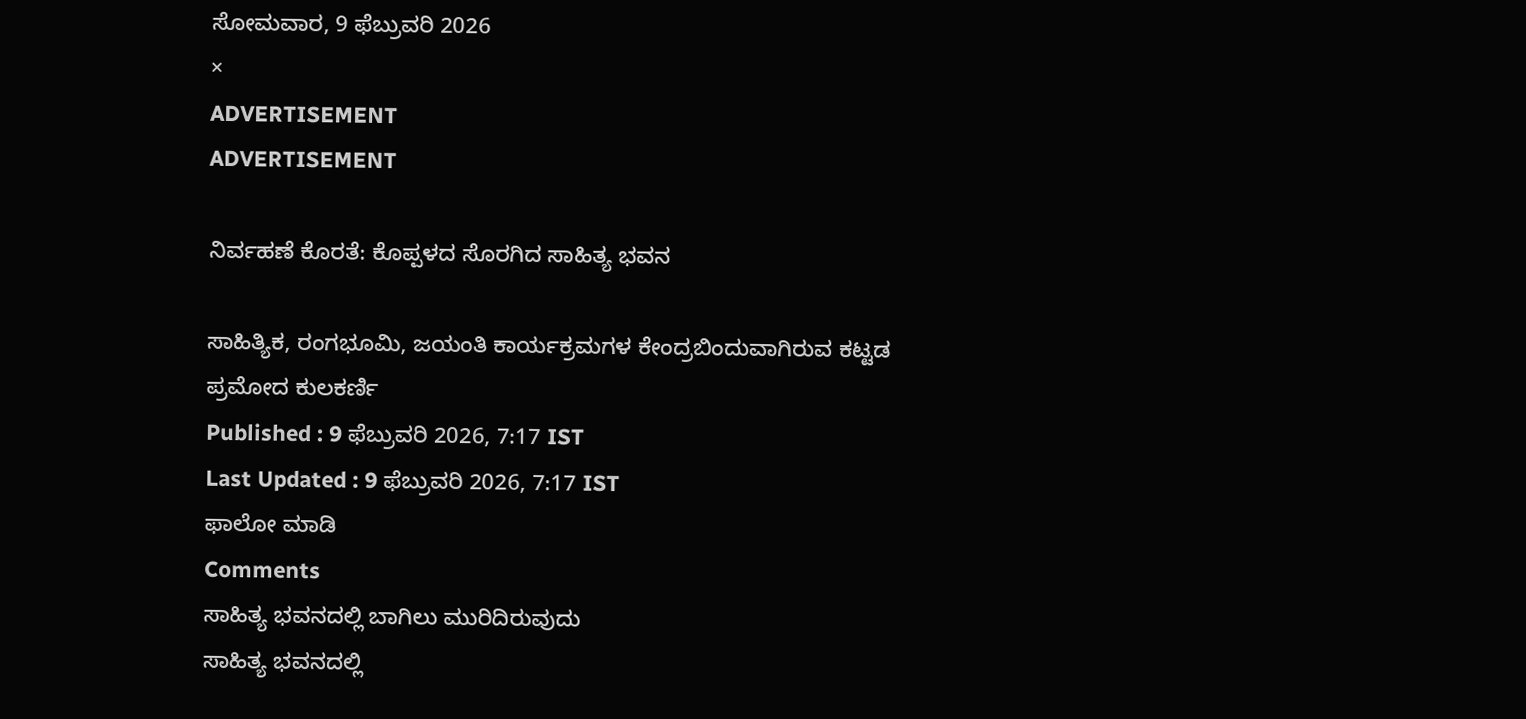ಸೋಮವಾರ, 9 ಫೆಬ್ರುವರಿ 2026
×
ADVERTISEMENT
ADVERTISEMENT

ನಿರ್ವಹಣೆ ಕೊರತೆ: ಕೊಪ್ಪಳದ ಸೊರಗಿದ ಸಾಹಿತ್ಯ ಭವನ

ಸಾಹಿತ್ಯಿಕ, ರಂಗಭೂಮಿ, ಜಯಂತಿ ಕಾರ್ಯಕ್ರಮಗಳ ಕೇಂದ್ರಬಿಂದುವಾಗಿರುವ ಕಟ್ಟಡ
ಪ್ರಮೋದ ಕುಲಕರ್ಣಿ
Published : 9 ಫೆಬ್ರುವರಿ 2026, 7:17 IST
Last Updated : 9 ಫೆಬ್ರುವರಿ 2026, 7:17 IST
ಫಾಲೋ ಮಾಡಿ
Comments
ಸಾಹಿತ್ಯ ಭವನದಲ್ಲಿ ಬಾಗಿಲು ಮುರಿದಿರುವುದು
ಸಾಹಿತ್ಯ ಭವನದಲ್ಲಿ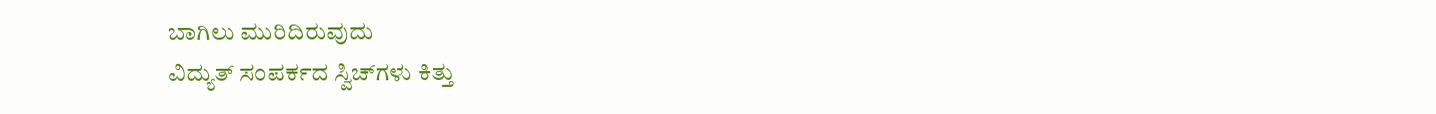ಬಾಗಿಲು ಮುರಿದಿರುವುದು
ವಿದ್ಯುತ್‌ ಸಂಪರ್ಕದ ಸ್ವಿಚ್‌ಗಳು ಕಿತ್ತು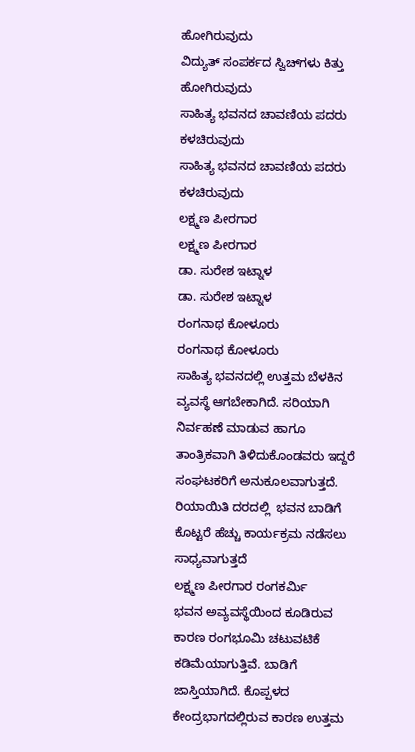ಹೋಗಿರುವುದು
ವಿದ್ಯುತ್‌ ಸಂಪರ್ಕದ ಸ್ವಿಚ್‌ಗಳು ಕಿತ್ತು ಹೋಗಿರುವುದು
ಸಾಹಿತ್ಯ ಭವನದ ಚಾವಣಿಯ ಪದರು ಕಳಚಿರುವುದು
ಸಾಹಿತ್ಯ ಭವನದ ಚಾವಣಿಯ ಪದರು ಕಳಚಿರುವುದು
ಲಕ್ಷ್ಮಣ ಪೀರಗಾರ
ಲಕ್ಷ್ಮಣ ಪೀರಗಾರ
ಡಾ. ಸುರೇಶ ಇಟ್ನಾಳ
ಡಾ. ಸುರೇಶ ಇಟ್ನಾಳ
ರಂಗನಾಥ ಕೋಳೂರು
ರಂಗನಾಥ ಕೋಳೂರು
ಸಾಹಿತ್ಯ ಭವನದಲ್ಲಿ ಉತ್ತಮ ಬೆಳಕಿನ ವ್ಯವಸ್ಥೆ ಆಗಬೇಕಾಗಿದೆ. ಸರಿಯಾಗಿ ನಿರ್ವಹಣೆ ಮಾಡುವ ಹಾಗೂ ತಾಂತ್ರಿಕವಾಗಿ ತಿಳಿದುಕೊಂಡವರು ಇದ್ದರೆ ಸಂಘಟಕರಿಗೆ ಅನುಕೂಲವಾಗುತ್ತದೆ. ರಿಯಾಯಿತಿ ದರದಲ್ಲಿ  ಭವನ ಬಾಡಿಗೆ ಕೊಟ್ಟರೆ ಹೆಚ್ಚು ಕಾರ್ಯಕ್ರಮ ನಡೆಸಲು ಸಾಧ್ಯವಾಗುತ್ತದೆ
ಲಕ್ಷ್ಮಣ ಪೀರಗಾರ ರಂಗಕರ್ಮಿ
ಭವನ ಅವ್ಯವಸ್ಥೆಯಿಂದ ಕೂಡಿರುವ ಕಾರಣ ರಂಗಭೂಮಿ ಚಟುವಟಿಕೆ ಕಡಿಮೆಯಾಗುತ್ತಿವೆ. ಬಾಡಿಗೆ ಜಾಸ್ತಿಯಾಗಿದೆ. ಕೊಪ್ಪಳದ ಕೇಂದ್ರಭಾಗದಲ್ಲಿರುವ ಕಾರಣ ಉತ್ತಮ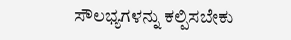ಸೌಲಭ್ಯಗಳನ್ನು ಕಲ್ಪಿಸಬೇಕು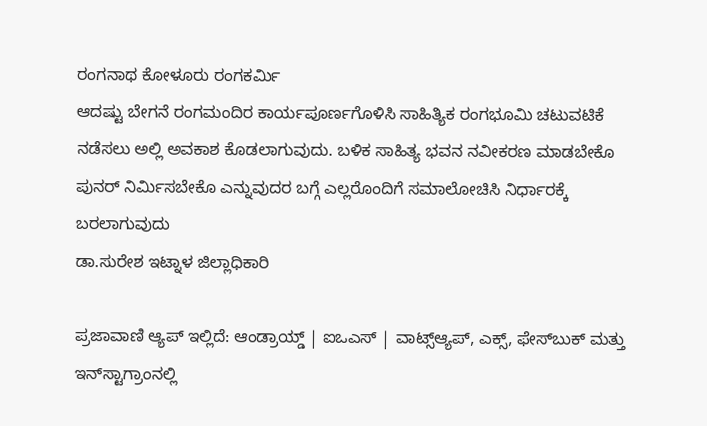ರಂಗನಾಥ ಕೋಳೂರು ರಂಗಕರ್ಮಿ
ಆದಷ್ಟು ಬೇಗನೆ ರಂಗಮಂದಿರ ಕಾರ್ಯಪೂರ್ಣಗೊಳಿಸಿ ಸಾಹಿತ್ಯಿಕ ರಂಗಭೂಮಿ ಚಟುವಟಿಕೆ ನಡೆಸಲು ಅಲ್ಲಿ ಅವಕಾಶ ಕೊಡಲಾಗುವುದು. ಬಳಿಕ ಸಾಹಿತ್ಯ ಭವನ ನವೀಕರಣ ಮಾಡಬೇಕೊ ಪುನರ್‌ ನಿರ್ಮಿಸಬೇಕೊ ಎನ್ನುವುದರ ಬಗ್ಗೆ ಎಲ್ಲರೊಂದಿಗೆ ಸಮಾಲೋಚಿಸಿ ನಿರ್ಧಾರಕ್ಕೆ ಬರಲಾಗುವುದು
ಡಾ.ಸುರೇಶ ಇಟ್ನಾಳ ಜಿಲ್ಲಾಧಿಕಾರಿ

ಪ್ರಜಾವಾಣಿ ಆ್ಯಪ್ ಇಲ್ಲಿದೆ: ಆಂಡ್ರಾಯ್ಡ್ | ಐಒಎಸ್ | ವಾಟ್ಸ್ಆ್ಯಪ್, ಎಕ್ಸ್, ಫೇಸ್‌ಬುಕ್ ಮತ್ತು ಇನ್‌ಸ್ಟಾಗ್ರಾಂನಲ್ಲಿ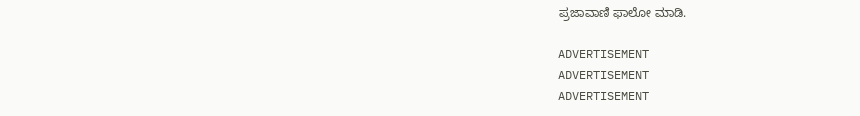ಪ್ರಜಾವಾಣಿ ಫಾಲೋ ಮಾಡಿ.

ADVERTISEMENT
ADVERTISEMENT
ADVERTISEMENT